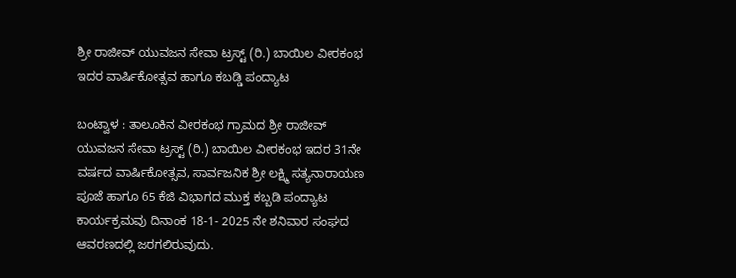ಶ್ರೀ ರಾಜೀವ್ ಯುವಜನ ಸೇವಾ ಟ್ರಸ್ಟ್ (ರಿ.) ಬಾಯಿಲ ವೀರಕಂಭ ಇದರ ವಾರ್ಷಿಕೋತ್ಸವ ಹಾಗೂ ಕಬಡ್ಡಿ ಪಂದ್ಯಾಟ

ಬಂಟ್ವಾಳ : ತಾಲೂಕಿನ ವೀರಕಂಭ ಗ್ರಾಮದ ಶ್ರೀ ರಾಜೀವ್ ಯುವಜನ ಸೇವಾ ಟ್ರಸ್ಟ್ (ರಿ.) ಬಾಯಿಲ ವೀರಕಂಭ ಇದರ 31ನೇ ವರ್ಷದ ವಾರ್ಷಿಕೋತ್ಸವ, ಸಾರ್ವಜನಿಕ ಶ್ರೀ ಲಕ್ಷ್ಮಿ ಸತ್ಯನಾರಾಯಣ ಪೂಜೆ ಹಾಗೂ 65 ಕೆಜಿ ವಿಭಾಗದ ಮುಕ್ತ ಕಬ್ಬಡಿ ಪಂದ್ಯಾಟ ಕಾರ್ಯಕ್ರಮವು ದಿನಾಂಕ 18-1- 2025 ನೇ ಶನಿವಾರ ಸಂಘದ ಆವರಣದಲ್ಲಿ ಜರಗಲಿರುವುದು.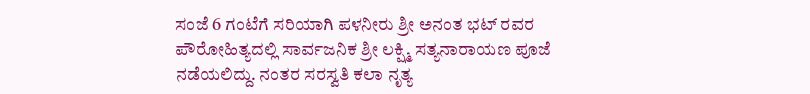ಸಂಜೆ 6 ಗಂಟೆಗೆ ಸರಿಯಾಗಿ ಪಳನೀರು ಶ್ರೀ ಅನಂತ ಭಟ್ ರವರ ಪೌರೋಹಿತ್ಯದಲ್ಲಿ ಸಾರ್ವಜನಿಕ ಶ್ರೀ ಲಕ್ಷ್ಮಿ ಸತ್ಯನಾರಾಯಣ ಪೂಜೆ ನಡೆಯಲಿದ್ದು. ನಂತರ ಸರಸ್ವತಿ ಕಲಾ ನೃತ್ಯ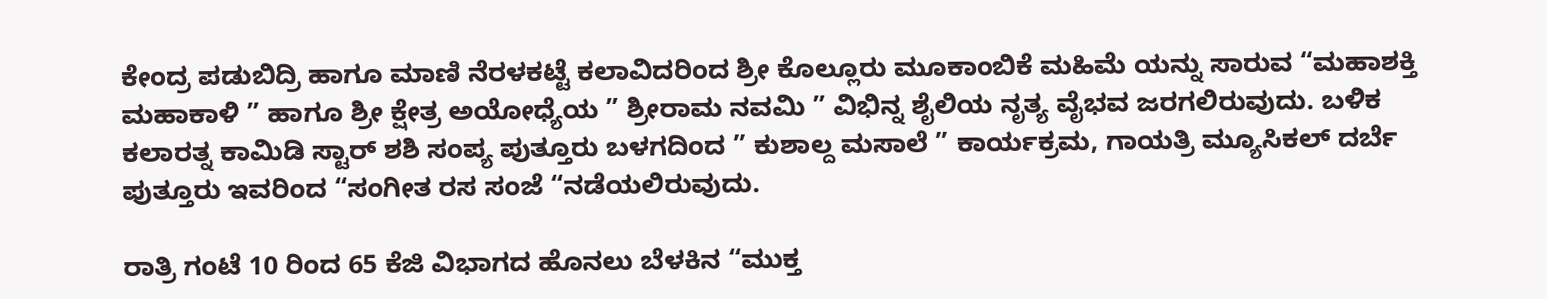ಕೇಂದ್ರ ಪಡುಬಿದ್ರಿ ಹಾಗೂ ಮಾಣಿ ನೆರಳಕಟ್ಟೆ ಕಲಾವಿದರಿಂದ ಶ್ರೀ ಕೊಲ್ಲೂರು ಮೂಕಾಂಬಿಕೆ ಮಹಿಮೆ ಯನ್ನು ಸಾರುವ “ಮಹಾಶಕ್ತಿ ಮಹಾಕಾಳಿ ” ಹಾಗೂ ಶ್ರೀ ಕ್ಷೇತ್ರ ಅಯೋಧ್ಯೆಯ ” ಶ್ರೀರಾಮ ನವಮಿ ” ವಿಭಿನ್ನ ಶೈಲಿಯ ನೃತ್ಯ ವೈಭವ ಜರಗಲಿರುವುದು. ಬಳಿಕ ಕಲಾರತ್ನ ಕಾಮಿಡಿ ಸ್ಟಾರ್ ಶಶಿ ಸಂಪ್ಯ ಪುತ್ತೂರು ಬಳಗದಿಂದ ” ಕುಶಾಲ್ದ ಮಸಾಲೆ ” ಕಾರ್ಯಕ್ರಮ, ಗಾಯತ್ರಿ ಮ್ಯೂಸಿಕಲ್ ದರ್ಬೆ ಪುತ್ತೂರು ಇವರಿಂದ “ಸಂಗೀತ ರಸ ಸಂಜೆ “ನಡೆಯಲಿರುವುದು.

ರಾತ್ರಿ ಗಂಟೆ 10 ರಿಂದ 65 ಕೆಜಿ ವಿಭಾಗದ ಹೊನಲು ಬೆಳಕಿನ “ಮುಕ್ತ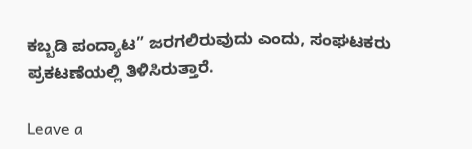ಕಬ್ಬಡಿ ಪಂದ್ಯಾಟ” ಜರಗಲಿರುವುದು ಎಂದು, ಸಂಘಟಕರು ಪ್ರಕಟಣೆಯಲ್ಲಿ ತಿಳಿಸಿರುತ್ತಾರೆ.

Leave a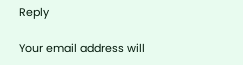Reply

Your email address will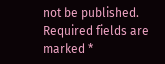not be published. Required fields are marked *